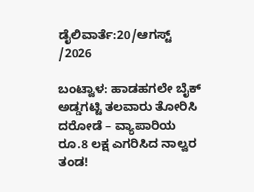ಡೈಲಿವಾರ್ತೆ:20/ಆಗಸ್ಟ್ /2026

ಬಂಟ್ವಾಳ: ಹಾಡಹಗಲೇ ಬೈಕ್ ಅಡ್ಡಗಟ್ಟಿ ತಲವಾರು ತೋರಿಸಿ ದರೋಡೆ – ವ್ಯಾಪಾರಿಯ ರೂ.8 ಲಕ್ಷ ಎಗರಿಸಿದ ನಾಲ್ವರ ತಂಡ!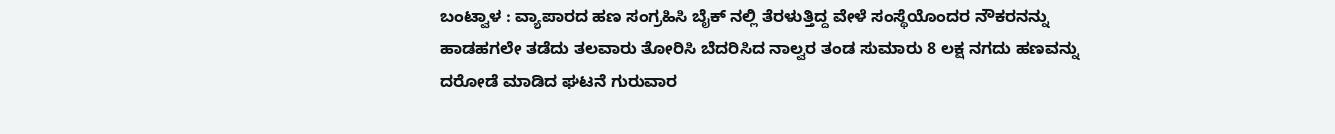ಬಂಟ್ವಾಳ : ವ್ಯಾಪಾರದ ಹಣ ಸಂಗ್ರಹಿಸಿ ಬೈಕ್ ನಲ್ಲಿ ತೆರಳುತ್ತಿದ್ದ ವೇಳೆ ಸಂಸ್ಥೆಯೊಂದರ ನೌಕರನನ್ನು ಹಾಡಹಗಲೇ ತಡೆದು ತಲವಾರು ತೋರಿಸಿ ಬೆದರಿಸಿದ ನಾಲ್ವರ ತಂಡ ಸುಮಾರು 8 ಲಕ್ಷ ನಗದು ಹಣವನ್ನು ದರೋಡೆ ಮಾಡಿದ ಘಟನೆ ಗುರುವಾರ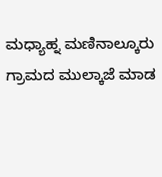ಮಧ್ಯಾಹ್ನ ಮಣಿನಾಲ್ಕೂರು ಗ್ರಾಮದ ಮುಲ್ಕಾಜೆ ಮಾಡ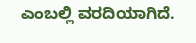ಎಂಬಲ್ಲಿ ವರದಿಯಾಗಿದೆ.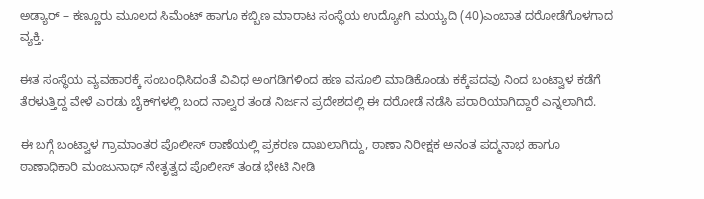ಅಡ್ಯಾರ್ – ಕಣ್ಣೂರು ಮೂಲದ ಸಿಮೆಂಟ್ ಹಾಗೂ ಕಬ್ಬಿಣ ಮಾರಾಟ ಸಂಸ್ಥೆಯ ಉದ್ಯೋಗಿ ಮಯ್ಯದಿ (40)ಎಂಬಾತ ದರೋಡೆಗೊಳಗಾದ ವ್ಯಕ್ತಿ.

ಈತ ಸಂಸ್ಥೆಯ ವ್ಯವಹಾರಕ್ಕೆ ಸಂಬಂಧಿಸಿದಂತೆ ವಿವಿಧ ಅಂಗಡಿಗಳಿಂದ ಹಣ ವಸೂಲಿ ಮಾಡಿಕೊಂಡು ಕಕ್ಕೆಪದವು ನಿಂದ ಬಂಟ್ವಾಳ ಕಡೆಗೆ ತೆರಳುತ್ತಿದ್ದ ವೇಳೆ ಎರಡು ಬೈಕ್‌ಗಳಲ್ಲಿ ಬಂದ ನಾಲ್ವರ ತಂಡ ನಿರ್ಜನ ಪ್ರದೇಶದಲ್ಲಿ ಈ ದರೋಡೆ ನಡೆಸಿ ಪರಾರಿಯಾಗಿದ್ದಾರೆ ಎನ್ನಲಾಗಿದೆ.

ಈ ಬಗ್ಗೆ ಬಂಟ್ವಾಳ ಗ್ರಾಮಾಂತರ ಪೊಲೀಸ್ ಠಾಣೆಯಲ್ಲಿ ಪ್ರಕರಣ ದಾಖಲಾಗಿದ್ದು, ಠಾಣಾ ನಿರೀಕ್ಷಕ ಅನಂತ ಪದ್ಮನಾಭ ಹಾಗೂ ಠಾಣಾಧಿಕಾರಿ ಮಂಜುನಾಥ್ ನೇತೃತ್ವದ ಪೊಲೀಸ್ ತಂಡ ಭೇಟಿ ನೀಡಿ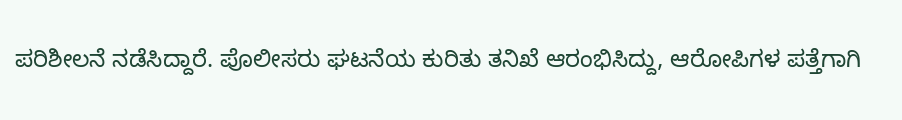ಪರಿಶೀಲನೆ ನಡೆಸಿದ್ದಾರೆ. ಪೊಲೀಸರು ಘಟನೆಯ ಕುರಿತು ತನಿಖೆ ಆರಂಭಿಸಿದ್ದು, ಆರೋಪಿಗಳ ಪತ್ತೆಗಾಗಿ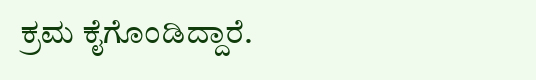ಕ್ರಮ ಕೈಗೊಂಡಿದ್ದಾರೆ.